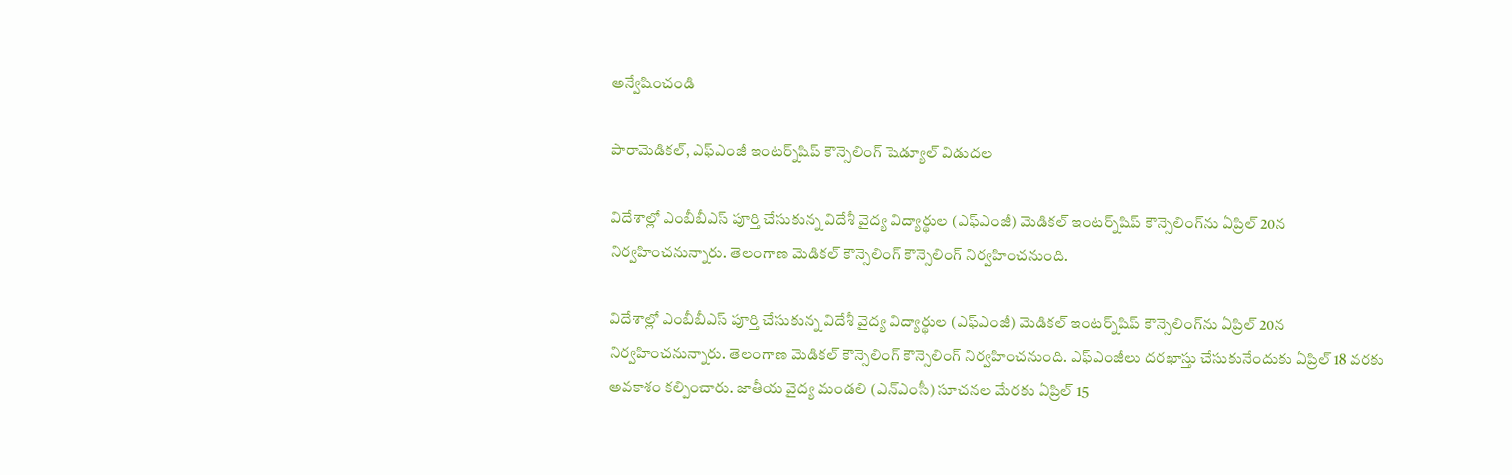అన్వేషించండి

పారామెడికల్‌, ఎఫ్ఎంజీ ఇంటర్న్‌షిప్ కౌన్సెలింగ్ షెడ్యూల్ విడుదల

విదేశాల్లో ఎంబీబీఎస్ పూర్తి చేసుకున్న విదేశీ వైద్య విద్యార్థుల (ఎఫ్ఎంజీ) మెడికల్ ఇంటర్న్‌షిప్ కౌన్సెలింగ్‌ను ఏప్రిల్ 20న నిర్వహించనున్నారు. తెలంగాణ మెడికల్ కౌన్సెలింగ్ కౌన్సెలింగ్ నిర్వహించనుంది.

విదేశాల్లో ఎంబీబీఎస్ పూర్తి చేసుకున్న విదేశీ వైద్య విద్యార్థుల (ఎఫ్ఎంజీ) మెడికల్ ఇంటర్న్‌షిప్ కౌన్సెలింగ్‌ను ఏప్రిల్ 20న నిర్వహించనున్నారు. తెలంగాణ మెడికల్ కౌన్సెలింగ్ కౌన్సెలింగ్ నిర్వహించనుంది. ఎఫ్‌ఎంజీలు దరఖాస్తు చేసుకునేందుకు ఏప్రిల్ 18 వరకు అవకాశం కల్పించారు. జాతీయ వైద్య మండలి (ఎన్‌ఎంసీ) సూచనల మేరకు ఏప్రిల్ 15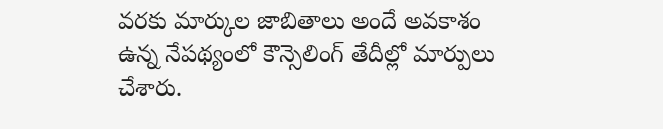వరకు మార్కుల జాబితాలు అందే అవకాశం ఉన్న నేపథ్యంలో కౌన్సెలింగ్ తేదీల్లో మార్పులు చేశారు.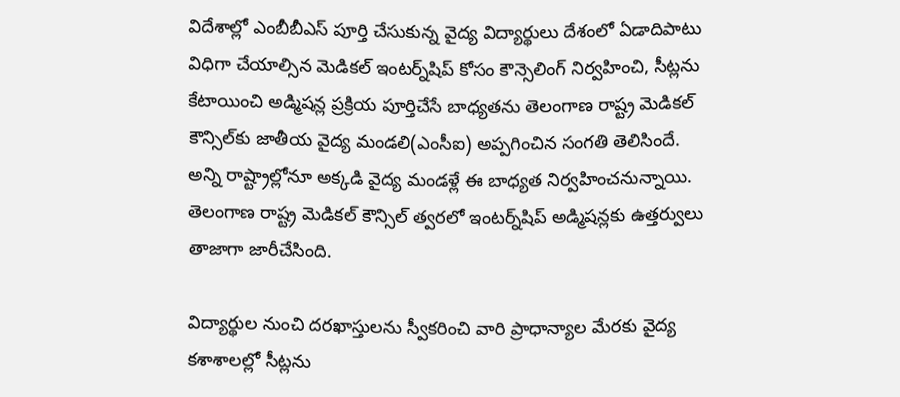విదేశాల్లో ఎంబీబీఎస్ పూర్తి చేసుకున్న వైద్య విద్యార్థులు దేశంలో ఏడాదిపాటు విధిగా చేయాల్సిన మెడికల్ ఇంటర్న్‌షిప్ కోసం కౌన్సెలింగ్ నిర్వహించి, సీట్లను కేటాయించి అడ్మిషన్ల ప్రక్రియ పూర్తిచేసే బాధ్యతను తెలంగాణ రాష్ట్ర మెడికల్ కౌన్సిల్‌కు జాతీయ వైద్య మండలి(ఎంసీఐ) అప్పగించిన సంగతి తెలిసిందే. అన్ని రాష్ట్రాల్లోనూ అక్కడి వైద్య మండళ్లే ఈ బాధ్యత నిర్వహించనున్నాయి. తెలంగాణ రాష్ట్ర మెడికల్ కౌన్సిల్ త్వరలో ఇంటర్న్‌షిప్ అడ్మిషన్లకు ఉత్తర్వులు తాజాగా జారీచేసింది.

విద్యార్థుల నుంచి దరఖాస్తులను స్వీకరించి వారి ప్రాధాన్యాల మేరకు వైద్య కశాశాలల్లో సీట్లను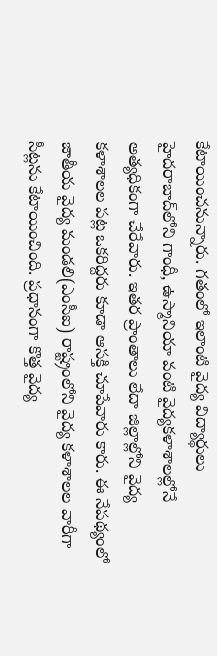కేటాయించనున్నారు. గతంలో ఇలాంటి వైద్య విద్యార్థులు హైదరాబాద్‌లోని గాంధీ, ఉస్మానియా వంటి వైద్యకళాశాలల్లోనే అత్యధికంగా చేరేవారు. ఇతర ప్రాంతాలు లేదా జిల్లాల్లోని వైద్య కళాశాలల పట్ల ఒకరిద్దరు కూడా ఆసక్తి చూపేవారు కారు. ఈ నేపథ్యంలో జాతీయ వైద్య మండలి(ఎంసీఐ) రాష్ట్రంలోని వైద్య కళాశాలల వారీగా సీట్లను కేటాయించింది. ప్రధానంగా కొత్త వైద్య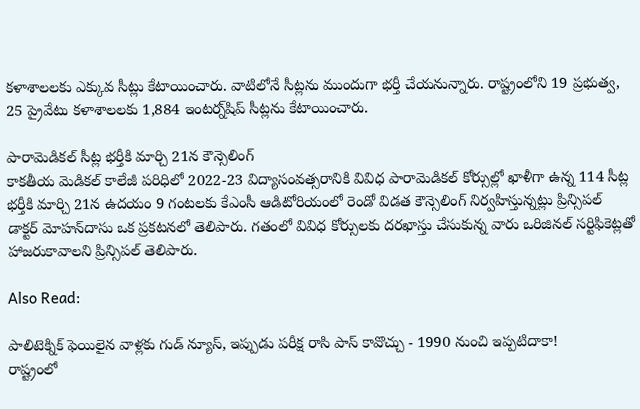కళాశాలలకు ఎక్కువ సీట్లు కేటాయించారు. వాటిలోనే సీట్లను ముందుగా భర్తీ చేయనున్నారు. రాష్ట్రంలోని 19 ప్రభుత్వ, 25 ప్రైవేటు కళాశాలలకు 1,884 ఇంటర్న్‌షిప్ సీట్లను కేటాయించారు.

పారామెడికల్‌ సీట్ల భర్తీకి మార్చి 21న కౌన్సెలింగ్‌
కాకతీయ మెడికల్ కాలేజీ పరిధిలో 2022-23 విద్యాసంవత్సరానికి వివిధ పారామెడికల్ కోర్సుల్లో ఖాళీగా ఉన్న 114 సీట్ల భర్తీకి మార్చి 21న ఉదయం 9 గంటలకు కేఎంసీ ఆడిటోరియంలో రెండో విడత కౌన్సెలింగ్ నిర్వహిస్తున్నట్లు ప్రిన్సిపల్ డాక్టర్ మోహన్‌దాసు ఒక ప్రకటనలో తెలిపారు. గతంలో వివిధ కోర్సులకు దరఖాస్తు చేసుకున్న వారు ఒరిజినల్ సర్టిఫికెట్లతో హాజరుకావాలని ప్రిన్సిపల్ తెలిపారు.

Also Read:

పాలిటెక్నిక్ ఫెయిలైన వాళ్లకు గుడ్ న్యూస్, ఇప్పుడు పరీక్ష రాసి పాస్‌ కావొచ్చు - 1990 నుంచి ఇప్పటిదాకా!
రాష్ట్రంలో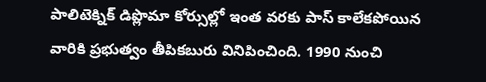పాలిటెక్నిక్‌ డిప్లొమా కోర్సుల్లో ఇంత వరకు పాస్‌ కాలేకపోయిన వారికి ప్రభుత్వం తీపికబురు వినిపించింది. 1990 నుంచి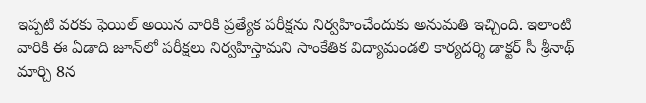ఇప్పటి వరకు ఫెయిల్‌ అయిన వారికి ప్రత్యేక పరీక్షను నిర్వహించేందుకు అనుమతి ఇచ్చింది. ఇలాంటి వారికి ఈ ఏడాది జూన్‌లో పరీక్షలు నిర్వహిస్తామని సాంకేతిక విద్యామండలి కార్యదర్శి డాక్టర్‌ సీ శ్రీనాథ్‌ మార్చి 8న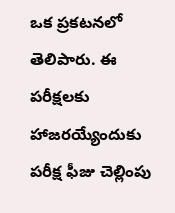ఒక ప్రకటనలో తెలిపారు. ఈ పరీక్షలకు హాజరయ్యేందుకు పరీక్ష ఫీజు చెల్లింపు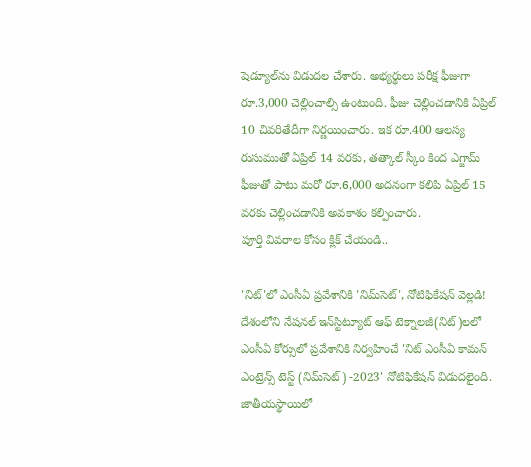షెడ్యూల్‌ను విడుదల చేశారు. అభ్యర్థులు పరీక్ష ఫీజుగా రూ.3,000 చెల్లించాల్సి ఉంటుంది. ఫీజు చెల్లించడానికి ఏప్రిల్‌ 10 చివరితేదీగా నిర్ణయించారు. ఇక రూ.400 ఆలస్య రుసుముతో ఏప్రిల్‌ 14 వరకు, తత్కాల్‌ స్కీం కింద ఎగ్జామ్‌ ఫీజుతో పాటు మరో రూ.6,000 అదనంగా కలిపి ఏప్రిల్‌ 15 వరకు చెల్లించడానికి అవకాశం కల్పించారు.
పూర్తి వివరాల కోసం క్లిక్ చేయండి..

'నిట్‌'లో ఎంసీఏ ప్రవేశానికి 'నిమ్‌సెట్', నోటిఫికేషన్ వెల్లడి!
దేశంలోని నేషనల్ ఇన్‌స్టిట్యూట్ ఆఫ్ టెక్నాలజీ(నిట్‌)లలో ఎంసీఏ కోర్సులో ప్రవేశానికి నిర్వహించే 'నిట్ ఎంసీఏ కామన్ ఎంట్రెన్స్ టెస్ట్ (నిమ్‌సెట్) -2023' నోటిఫికేషన్ విడుదలైంది. జాతీయస్థాయిలో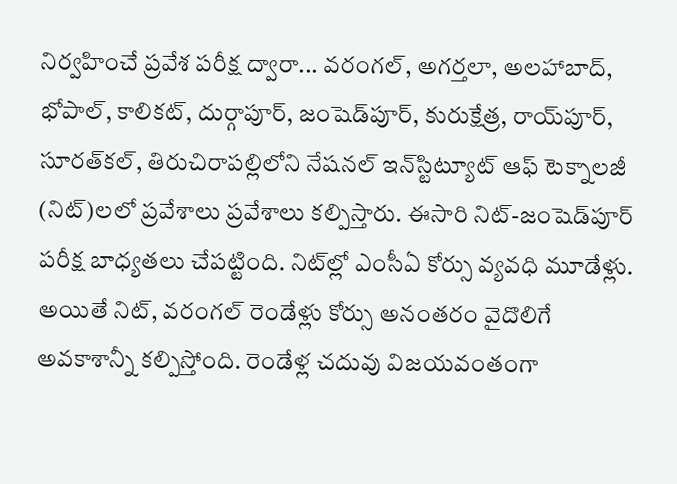నిర్వహించే ప్రవేశ పరీక్ష ద్వారా... వరంగల్, అగర్తలా, అలహాబాద్, భోపాల్, కాలికట్, దుర్గాపూర్, జంషెడ్‌పూర్, కురుక్షేత్ర, రాయ్‌పూర్, సూరత్‌కల్, తిరుచిరాపల్లిలోని నేషనల్ ఇన్‌స్టిట్యూట్ ఆఫ్ టెక్నాలజీ (నిట్)లలో ప్రవేశాలు ప్రవేశాలు కల్పిస్తారు. ఈసారి నిట్-జంషెడ్‌పూర్ పరీక్ష బాధ్యతలు చేపట్టింది. నిట్‌ల్లో ఎంసీఏ కోర్సు వ్యవధి మూడేళ్లు. అయితే నిట్, వరంగల్ రెండేళ్లు కోర్సు అనంతరం వైదొలిగే అవకాశాన్నీ కల్పిస్తోంది. రెండేళ్ల చదువు విజయవంతంగా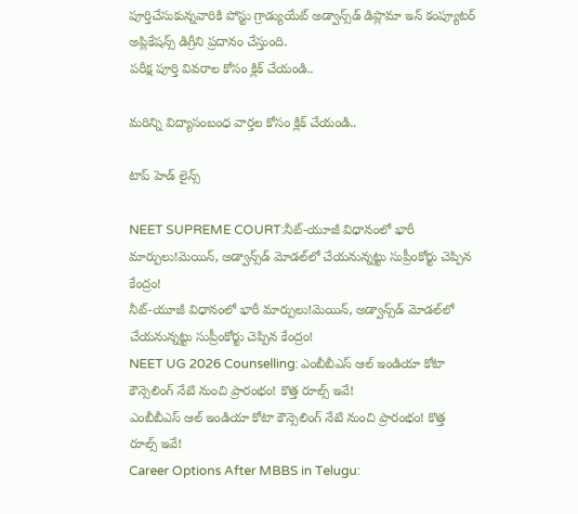పూర్తిచేసుకున్నవారికి పోస్టు గ్రాడ్యుయేట్ అడ్వాన్స్‌డ్ డిప్లొమా ఇన్ కంప్యూటర్ అప్లికేషన్స్ డిగ్రీని ప్రదానం చేస్తుంది.
పరీక్ష పూర్తి వివరాల కోసం క్లిక్ చేయండి..

మరిన్ని విద్యాసంబంధ వార్తల కోసం క్లిక్ చేయండి..

టాప్ హెడ్ లైన్స్

NEET SUPREME COURT:నీట్-యూజీ విధానంలో భారీ మార్పులు!మెయిన్, అడ్వాన్స్‌డ్ మోడల్‌లో చేయనున్నట్టు సుప్రీంకోర్టు చెప్పిన కేంద్రం!
నీట్-యూజీ విధానంలో భారీ మార్పులు!మెయిన్, అడ్వాన్స్‌డ్ మోడల్‌లో చేయనున్నట్టు సుప్రీంకోర్టు చెప్పిన కేంద్రం!
NEET UG 2026 Counselling: ఎంబీబీఎస్‌ ఆల్‌ ఇండియా కోటా కౌన్సెలింగ్‌ నేటి నుంచి ప్రారంభం! కొత్త రూల్స్‌ ఇవే!
ఎంబీబీఎస్‌ ఆల్‌ ఇండియా కోటా కౌన్సెలింగ్‌ నేటి నుంచి ప్రారంభం! కొత్త రూల్స్‌ ఇవే!
Career Options After MBBS in Telugu: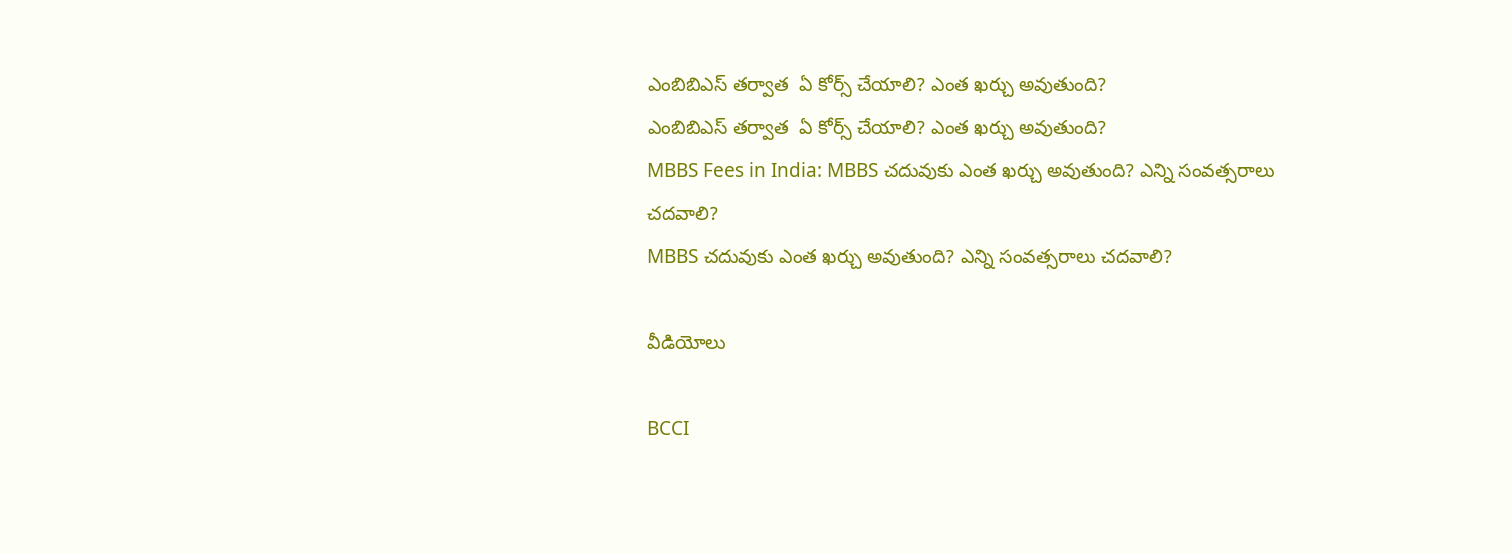ఎంబిబిఎస్ తర్వాత  ఏ కోర్స్‌ చేయాలి? ఎంత ఖర్చు అవుతుంది?
ఎంబిబిఎస్ తర్వాత  ఏ కోర్స్‌ చేయాలి? ఎంత ఖర్చు అవుతుంది?
MBBS Fees in India: MBBS చదువుకు ఎంత ఖర్చు అవుతుంది? ఎన్ని సంవత్సరాలు చదవాలి?
MBBS చదువుకు ఎంత ఖర్చు అవుతుంది? ఎన్ని సంవత్సరాలు చదవాలి?

వీడియోలు

BCCI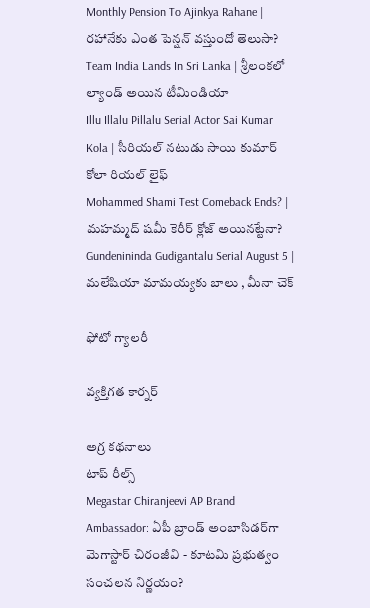Monthly Pension To Ajinkya Rahane | రహానేకు ఎంత పెన్షన్ వస్తుందో తెలుసా?
Team India Lands In Sri Lanka | శ్రీలంకలో ల్యాండ్ అయిన టీమిండియా
Illu Illalu Pillalu Serial Actor Sai Kumar Kola | సీరియల్ నటుడు సాయి కుమార్ కోలా రియల్ లైఫ్
Mohammed Shami Test Comeback Ends? | మహమ్మద్ షమీ కెరీర్ క్లోజ్ అయినట్టేనా?
Gundenininda Gudigantalu Serial August 5 | మలేషియా మామయ్యకు బాలు , మీనా చెక్

ఫోటో గ్యాలరీ

వ్యక్తిగత కార్నర్

అగ్ర కథనాలు
టాప్ రీల్స్
Megastar Chiranjeevi AP Brand Ambassador: ఏపీ బ్రాండ్ అంబాసిడర్‌గా మెగాస్టార్ చిరంజీవి - కూటమి ప్రభుత్వం సంచలన నిర్ణయం?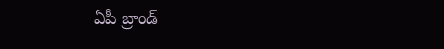ఏపీ బ్రాండ్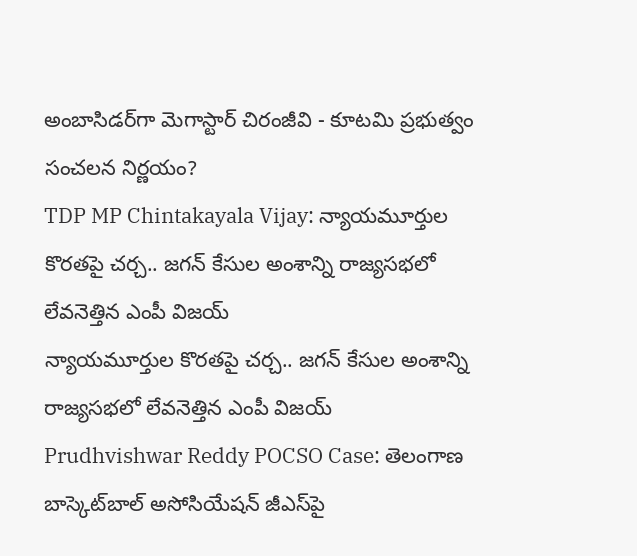అంబాసిడర్‌గా మెగాస్టార్ చిరంజీవి - కూటమి ప్రభుత్వం సంచలన నిర్ణయం?
TDP MP Chintakayala Vijay: న్యాయమూర్తుల కొరతపై చర్చ.. జగన్ కేసుల అంశాన్ని రాజ్యసభలో లేవనెత్తిన ఎంపీ విజయ్
న్యాయమూర్తుల కొరతపై చర్చ.. జగన్ కేసుల అంశాన్ని రాజ్యసభలో లేవనెత్తిన ఎంపీ విజయ్
Prudhvishwar Reddy POCSO Case: తెలంగాణ బాస్కెట్‌బాల్ అసోసియేషన్ జీఎస్‌పై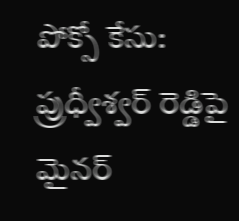పోక్సో కేసు: ప్రుధ్వీశ్వర్ రెడ్డిపై మైనర్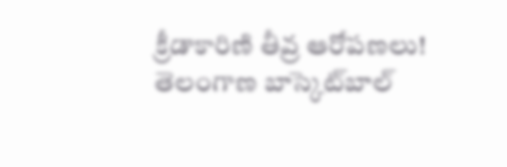క్రీడాకారిణి తీవ్ర ఆరోపణలు!
తెలంగాణ బాస్కెట్‌బాల్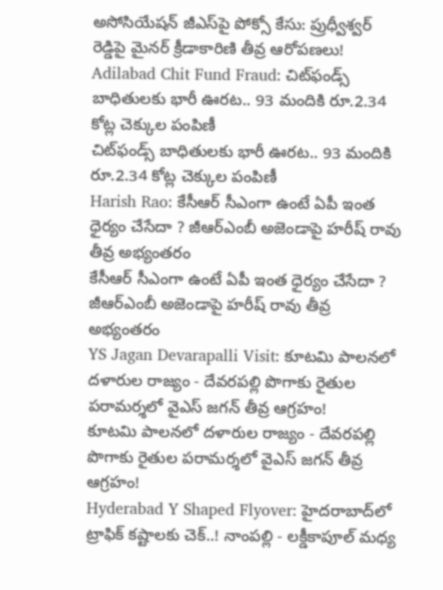అసోసియేషన్ జీఎస్‌పై పోక్సో కేసు: ప్రుధ్వీశ్వర్ రెడ్డిపై మైనర్ క్రీడాకారిణి తీవ్ర ఆరోపణలు!
Adilabad Chit Fund Fraud: చిట్‌ఫండ్స్ బాధితులకు భారీ ఊరట.. 93 మందికి రూ.2.34 కోట్ల చెక్కుల పంపిణీ
చిట్‌ఫండ్స్ బాధితులకు భారీ ఊరట.. 93 మందికి రూ.2.34 కోట్ల చెక్కుల పంపిణీ
Harish Rao: కేసీఆర్ సీఎంగా ఉంటే ఏపీ ఇంత ధైర్యం చేసేదా ? జీఆర్ఎంబీ అజెండాపై హరీష్ రావు తీవ్ర అభ్యంతరం
కేసీఆర్ సీఎంగా ఉంటే ఏపీ ఇంత ధైర్యం చేసేదా ? జీఆర్ఎంబీ అజెండాపై హరీష్ రావు తీవ్ర అభ్యంతరం
YS Jagan Devarapalli Visit: కూటమి పాలనలో దళారుల రాజ్యం - దేవరపల్లి పొగాకు రైతుల పరామర్శలో వైఎస్ జగన్‌ తీవ్ర ఆగ్రహం!
కూటమి పాలనలో దళారుల రాజ్యం - దేవరపల్లి పొగాకు రైతుల పరామర్శలో వైఎస్ జగన్‌ తీవ్ర ఆగ్రహం!
Hyderabad Y Shaped Flyover: హైదరాబాద్‌లో ట్రాఫిక్ కష్టాలకు చెక్..! నాంపల్లి - లక్డీకాపూల్ మధ్య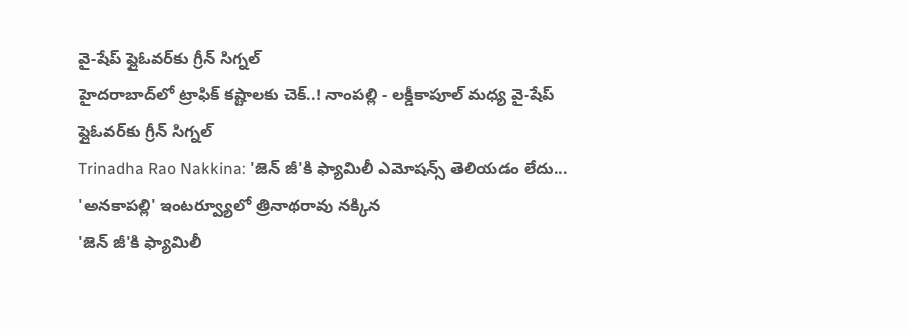వై-షేప్ ఫ్లైఓవర్‌కు గ్రీన్ సిగ్నల్
హైదరాబాద్‌లో ట్రాఫిక్ కష్టాలకు చెక్..! నాంపల్లి - లక్డీకాపూల్ మధ్య వై-షేప్ ఫ్లైఓవర్‌కు గ్రీన్ సిగ్నల్
Trinadha Rao Nakkina: 'జెన్ జీ'కి ఫ్యామిలీ ఎమోషన్స్ తెలియడం లేదు... 'అనకాపల్లి' ఇంటర్వ్యూలో త్రినాథరావు నక్కిన
'జెన్ జీ'కి ఫ్యామిలీ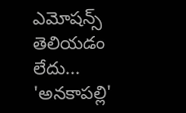ఎమోషన్స్ తెలియడం లేదు... 'అనకాపల్లి'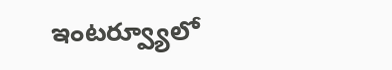ఇంటర్వ్యూలో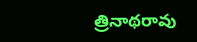త్రినాథరావు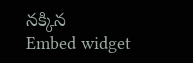నక్కిన
Embed widget